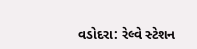વડોદરા: રેલ્વે સ્ટેશન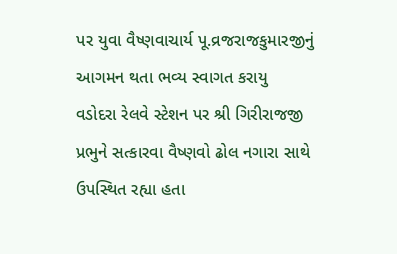પર યુવા વૈષ્ણવાચાર્ય પૂ.વ્રજરાજકુમારજીનું આગમન થતા ભવ્ય સ્વાગત કરાયુ
વડોદરા રેલવે સ્ટેશન પર શ્રી ગિરીરાજજી પ્રભુને સત્કારવા વૈષ્ણવો ઢોલ નગારા સાથે ઉપસ્થિત રહ્યા હતા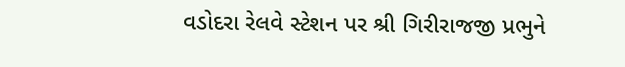વડોદરા રેલવે સ્ટેશન પર શ્રી ગિરીરાજજી પ્રભુને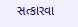સત્કારવા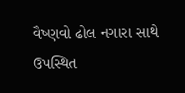વૈષ્ણવો ઢોલ નગારા સાથે ઉપસ્થિત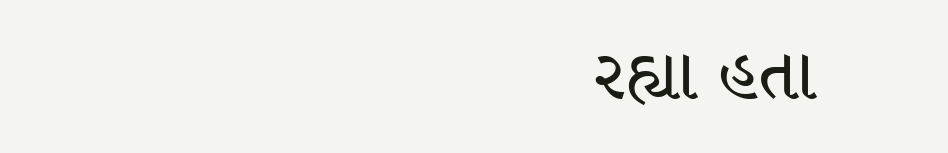રહ્યા હતા